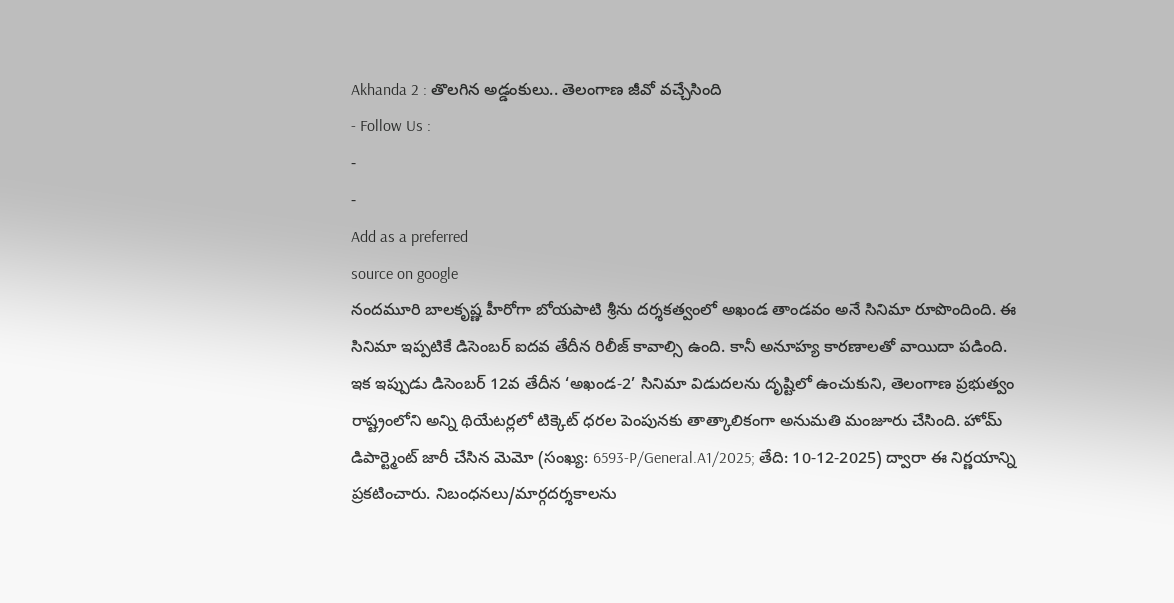Akhanda 2 : తొలగిన అడ్డంకులు.. తెలంగాణ జీవో వచ్చేసింది
- Follow Us :
-
-
Add as a preferred
source on google
నందమూరి బాలకృష్ణ హీరోగా బోయపాటి శ్రీను దర్శకత్వంలో అఖండ తాండవం అనే సినిమా రూపొందింది. ఈ సినిమా ఇప్పటికే డిసెంబర్ ఐదవ తేదీన రిలీజ్ కావాల్సి ఉంది. కానీ అనూహ్య కారణాలతో వాయిదా పడింది. ఇక ఇప్పుడు డిసెంబర్ 12వ తేదీన ‘అఖండ-2’ సినిమా విడుదలను దృష్టిలో ఉంచుకుని, తెలంగాణ ప్రభుత్వం రాష్ట్రంలోని అన్ని థియేటర్లలో టిక్కెట్ ధరల పెంపునకు తాత్కాలికంగా అనుమతి మంజూరు చేసింది. హోమ్ డిపార్ట్మెంట్ జారీ చేసిన మెమో (సంఖ్య: 6593-P/General.A1/2025; తేది: 10-12-2025) ద్వారా ఈ నిర్ణయాన్ని ప్రకటించారు. నిబంధనలు/మార్గదర్శకాలను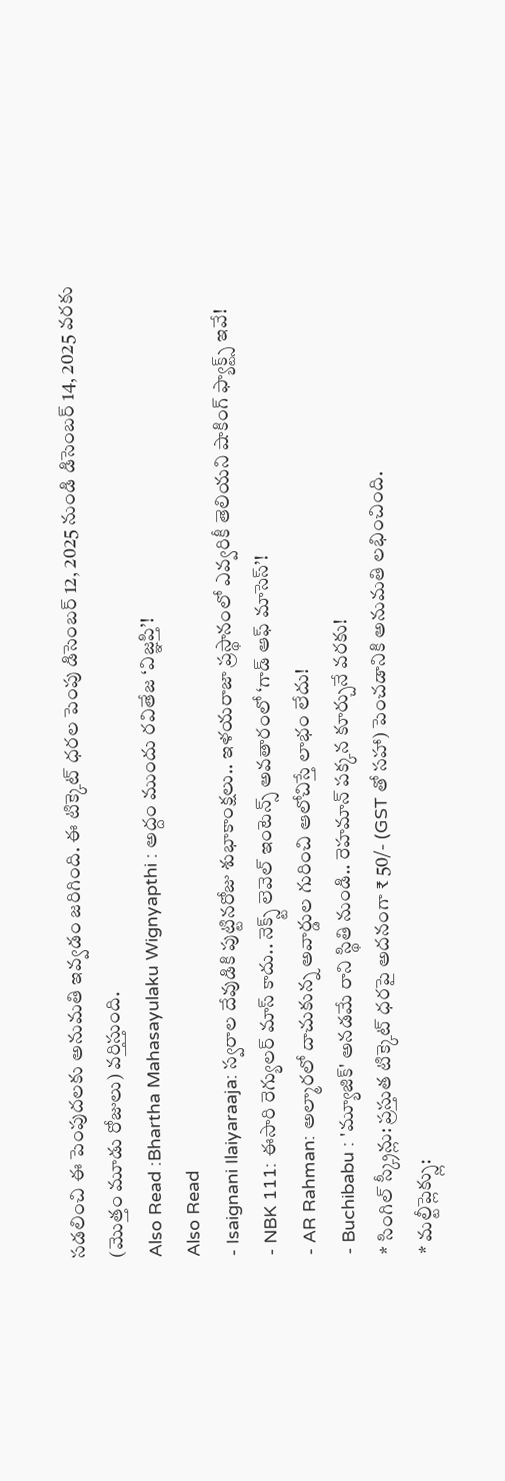సడలించి ఈ పెంపుదలకు అనుమతి ఇవ్వడం జరిగింది. ఈ టిక్కెట్ ధరల పెంపు డిసెంబర్ 12, 2025 నుండి డిసెంబర్ 14, 2025 వరకు (మొత్తం మూడు రోజులు) వర్తిస్తుంది.
Also Read :Bhartha Mahasayulaku Wignyapthi : అద్దం ముందు రవితేజ ‘విజ్ఞప్తి’!
Also Read
- Isaignani Ilaiyaraaja: స్వరాల దేవుడికి పుట్టినరోజు శుభాకాంక్షలు.. ఇళయరాజా ప్రస్థానంలో ఎవ్వరికీ తెలియని షాకింగ్ ఫ్యాక్ట్స్ ఇవే!
- NBK 111: ఈసారి రెగ్యులర్ మాస్ కాదు.. నెక్స్ట్ లెవెల్ ఇంటెన్స్ అవతారంలో ‘గాడ్ ఆఫ్ మాసెస్’!
- AR Rahman: అల్మారలో దాచుకున్న అవార్డుల గురించి ఆలోచిస్తే లాభం లేదు!
- Buchibabu : 'మ్యూజిక్' అనడమే రాని స్థితి నుండి.. రెహమాన్ పక్కన కూర్చునే వరకు!
* సింగిల్ స్క్రీన్లు: ప్రస్తుత టిక్కెట్ ధరపై అదనంగా ₹ 50/- (GST తో సహా) పెంచడానికి అనుమతి లభించింది.
* మల్టీప్లెక్స్లు: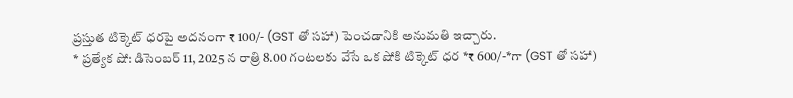ప్రస్తుత టిక్కెట్ ధరపై అదనంగా ₹ 100/- (GST తో సహా) పెంచడానికి అనుమతి ఇచ్చారు.
* ప్రత్యేక షో: డిసెంబర్ 11, 2025 న రాత్రి 8.00 గంటలకు వేసే ఒక షోకి టిక్కెట్ ధర *₹ 600/-*గా (GST తో సహా)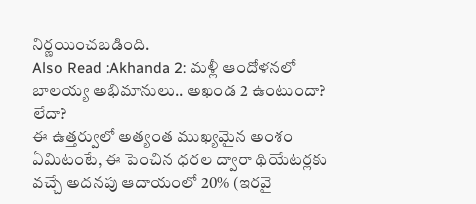నిర్ణయించబడింది.
Also Read :Akhanda 2: మళ్లీ ఆందోళనలో బాలయ్య అభిమానులు.. అఖండ 2 ఉంటుందా? లేదా?
ఈ ఉత్తర్వులో అత్యంత ముఖ్యమైన అంశం ఏమిటంటే, ఈ పెంచిన ధరల ద్వారా థియేటర్లకు వచ్చే అదనపు ఆదాయంలో 20% (ఇరవై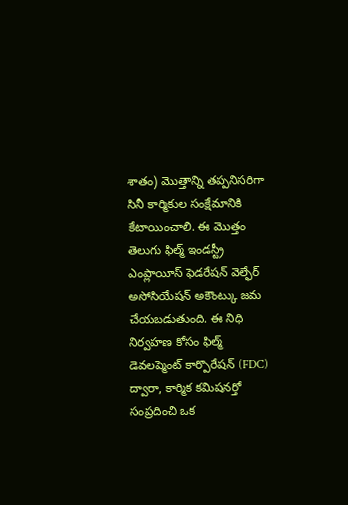శాతం) మొత్తాన్ని తప్పనిసరిగా సినీ కార్మికుల సంక్షేమానికి కేటాయించాలి. ఈ మొత్తం తెలుగు ఫిల్మ్ ఇండస్ట్రీ ఎంప్లాయీస్ ఫెడరేషన్ వెల్ఫేర్ అసోసియేషన్ అకౌంట్కు జమ చేయబడుతుంది. ఈ నిధి నిర్వహణ కోసం ఫిల్మ్ డెవలప్మెంట్ కార్పొరేషన్ (FDC) ద్వారా, కార్మిక కమిషనర్తో సంప్రదించి ఒక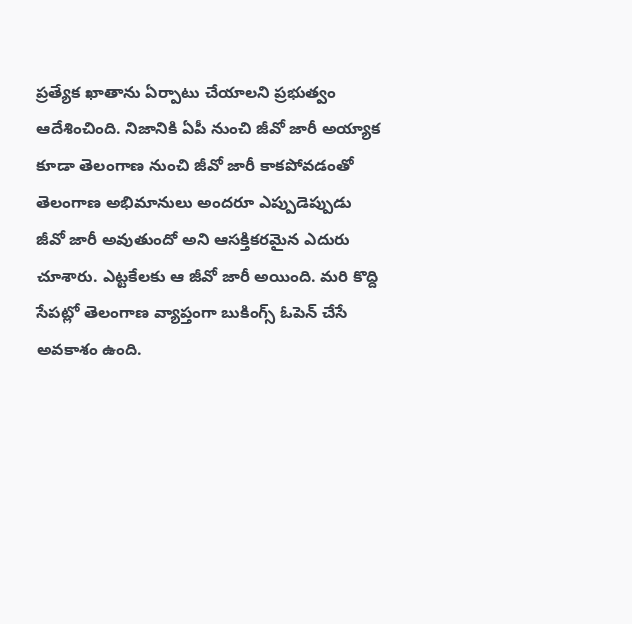ప్రత్యేక ఖాతాను ఏర్పాటు చేయాలని ప్రభుత్వం ఆదేశించింది. నిజానికి ఏపీ నుంచి జీవో జారీ అయ్యాక కూడా తెలంగాణ నుంచి జీవో జారీ కాకపోవడంతో తెలంగాణ అభిమానులు అందరూ ఎప్పుడెప్పుడు జీవో జారీ అవుతుందో అని ఆసక్తికరమైన ఎదురు చూశారు. ఎట్టకేలకు ఆ జీవో జారీ అయింది. మరి కొద్ది సేపట్లో తెలంగాణ వ్యాప్తంగా బుకింగ్స్ ఓపెన్ చేసే అవకాశం ఉంది.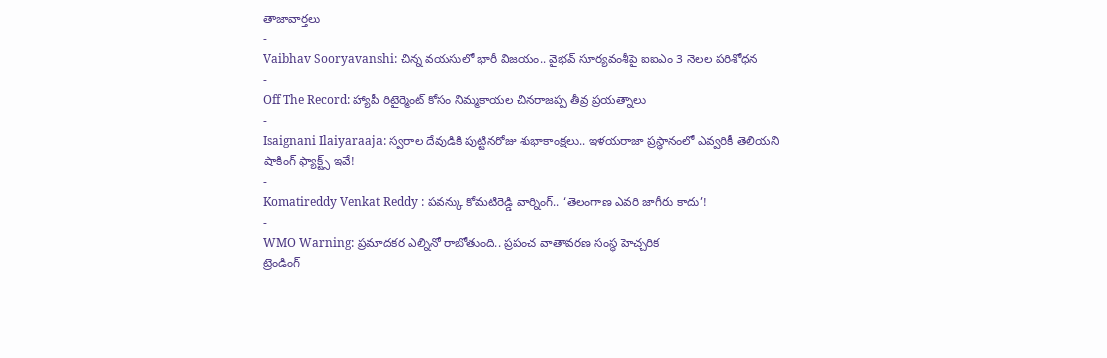తాజావార్తలు
-
Vaibhav Sooryavanshi: చిన్న వయసులో భారీ విజయం.. వైభవ్ సూర్యవంశీపై ఐఐఎం 3 నెలల పరిశోధన
-
Off The Record: హ్యాపీ రిటైర్మెంట్ కోసం నిమ్మకాయల చినరాజప్ప తీవ్ర ప్రయత్నాలు
-
Isaignani Ilaiyaraaja: స్వరాల దేవుడికి పుట్టినరోజు శుభాకాంక్షలు.. ఇళయరాజా ప్రస్థానంలో ఎవ్వరికీ తెలియని షాకింగ్ ఫ్యాక్ట్స్ ఇవే!
-
Komatireddy Venkat Reddy : పవన్కు కోమటిరెడ్డి వార్నింగ్.. ‘తెలంగాణ ఎవరి జాగీరు కాదు’!
-
WMO Warning: ప్రమాదకర ఎల్నినో రాబోతుంది.. ప్రపంచ వాతావరణ సంస్థ హెచ్చరిక
ట్రెండింగ్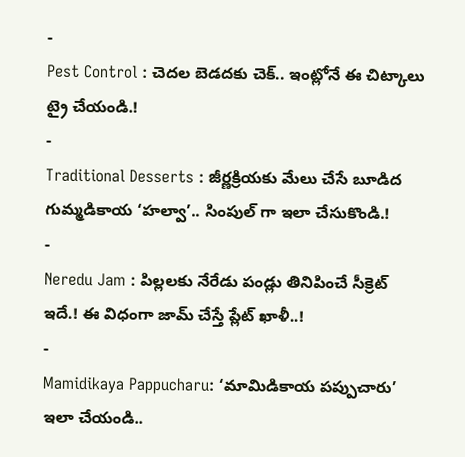-
Pest Control : చెదల బెడదకు చెక్.. ఇంట్లోనే ఈ చిట్కాలు ట్రై చేయండి.!
-
Traditional Desserts : జీర్ణక్రియకు మేలు చేసే బూడిద గుమ్మడికాయ ‘హల్వా’.. సింపుల్ గా ఇలా చేసుకొండి.!
-
Neredu Jam : పిల్లలకు నేరేడు పండ్లు తినిపించే సీక్రెట్ ఇదే.! ఈ విధంగా జామ్ చేస్తే ప్లేట్ ఖాళీ..!
-
Mamidikaya Pappucharu: ‘మామిడికాయ పప్పుచారు’ ఇలా చేయండి..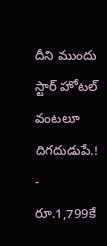దీని ముందు స్టార్ హోటల్ వంటలూ దిగదుడుపే.!
-
రూ.1,799కే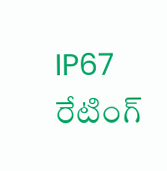IP67 రేటింగ్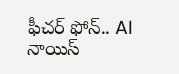ఫీచర్ ఫోన్.. AI నాయిస్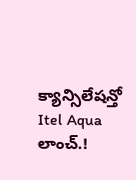క్యాన్సిలేషన్తో Itel Aqua లాంచ్.!